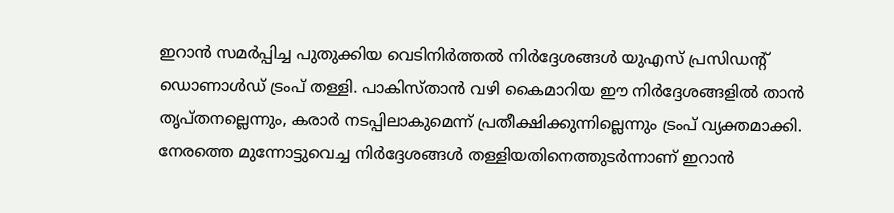ഇറാൻ സമർപ്പിച്ച പുതുക്കിയ വെടിനിർത്തൽ നിർദ്ദേശങ്ങൾ യുഎസ് പ്രസിഡന്റ് ഡൊണാൾഡ് ട്രംപ് തള്ളി. പാകിസ്താൻ വഴി കൈമാറിയ ഈ നിർദ്ദേശങ്ങളിൽ താൻ തൃപ്തനല്ലെന്നും, കരാർ നടപ്പിലാകുമെന്ന് പ്രതീക്ഷിക്കുന്നില്ലെന്നും ട്രംപ് വ്യക്തമാക്കി.
നേരത്തെ മുന്നോട്ടുവെച്ച നിർദ്ദേശങ്ങൾ തള്ളിയതിനെത്തുടർന്നാണ് ഇറാൻ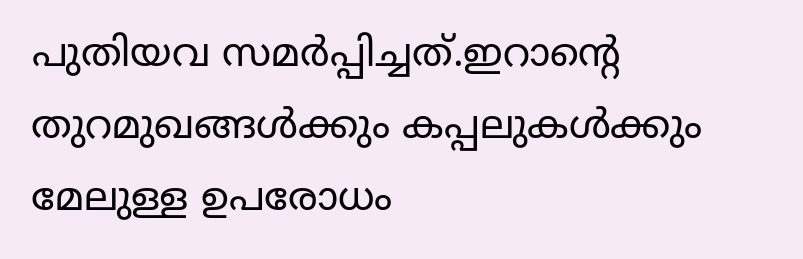പുതിയവ സമർപ്പിച്ചത്.ഇറാന്റെ തുറമുഖങ്ങൾക്കും കപ്പലുകൾക്കും മേലുള്ള ഉപരോധം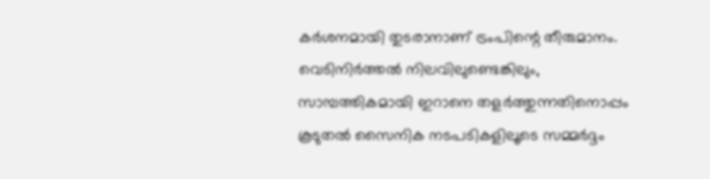കർശനമായി തുടരാനാണ് ട്രംപിന്റെ തീരുമാനം.
വെടിനിർത്തൽ നിലവിലുണ്ടെങ്കിലും, സാമ്പത്തികമായി ഇറാനെ തളർത്തുന്നതിനൊപ്പം കൂടുതൽ സൈനിക നടപടികളിലൂടെ സമ്മർദ്ദം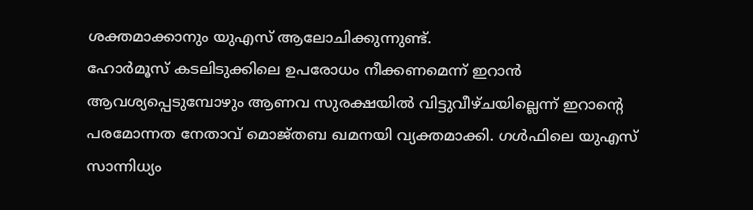ശക്തമാക്കാനും യുഎസ് ആലോചിക്കുന്നുണ്ട്.
ഹോർമൂസ് കടലിടുക്കിലെ ഉപരോധം നീക്കണമെന്ന് ഇറാൻ ആവശ്യപ്പെടുമ്പോഴും ആണവ സുരക്ഷയിൽ വിട്ടുവീഴ്ചയില്ലെന്ന് ഇറാന്റെ പരമോന്നത നേതാവ് മൊജ്തബ ഖമനയി വ്യക്തമാക്കി. ഗൾഫിലെ യുഎസ് സാന്നിധ്യം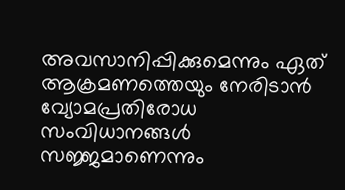അവസാനിപ്പിക്കുമെന്നും ഏത് ആക്രമണത്തെയും നേരിടാൻ വ്യോമപ്രതിരോധ സംവിധാനങ്ങൾ സജ്ജമാണെന്നും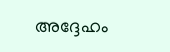അദ്ദേഹം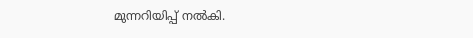മുന്നറിയിപ്പ് നൽകി.